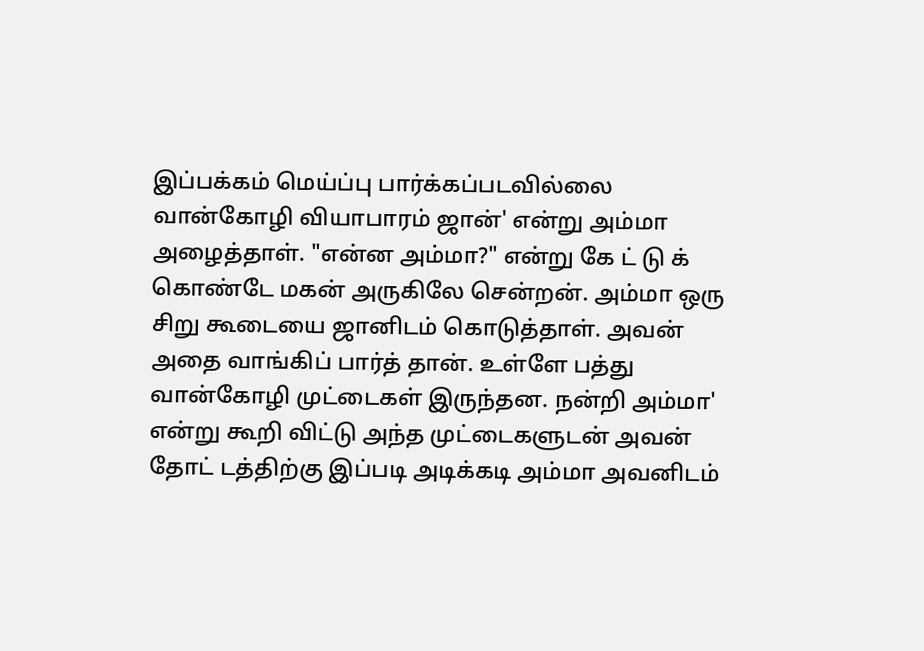இப்பக்கம் மெய்ப்பு பார்க்கப்படவில்லை
வான்கோழி வியாபாரம் ஜான்' என்று அம்மா அழைத்தாள். "என்ன அம்மா?" என்று கே ட் டு க் கொண்டே மகன் அருகிலே சென்றன். அம்மா ஒரு சிறு கூடையை ஜானிடம் கொடுத்தாள். அவன் அதை வாங்கிப் பார்த் தான். உள்ளே பத்து வான்கோழி முட்டைகள் இருந்தன. நன்றி அம்மா' என்று கூறி விட்டு அந்த முட்டைகளுடன் அவன் தோட் டத்திற்கு இப்படி அடிக்கடி அம்மா அவனிடம்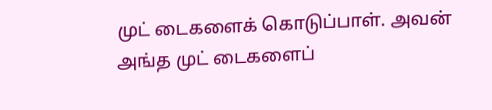முட் டைகளைக் கொடுப்பாள். அவன் அங்த முட் டைகளைப்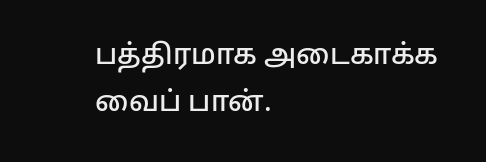பத்திரமாக அடைகாக்க வைப் பான்.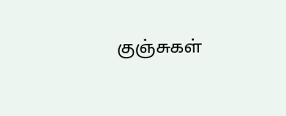குஞ்சுகள்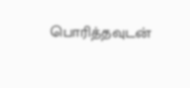பொரித்தவுடன்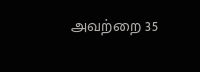அவற்றை 35